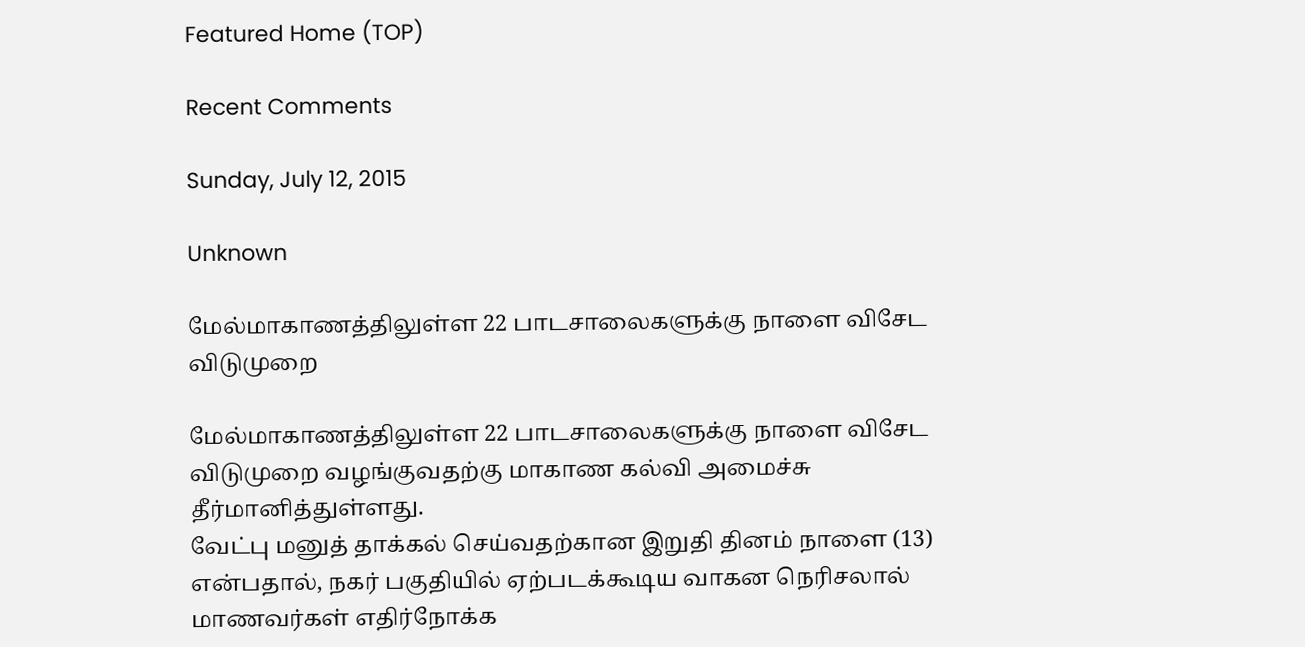Featured Home (TOP)

Recent Comments

Sunday, July 12, 2015

Unknown

மேல்மாகாணத்திலுள்ள 22 பாடசாலைகளுக்கு நாளை விசேட விடுமுறை

மேல்மாகாணத்திலுள்ள 22 பாடசாலைகளுக்கு நாளை விசேட விடுமுறை வழங்குவதற்கு மாகாண கல்வி அமைச்சு தீர்மானித்துள்ளது.
வேட்பு மனுத் தாக்கல் செய்வதற்கான இறுதி தினம் நாளை (13) என்பதால், நகர் பகுதியில் ஏற்படக்கூடிய வாகன நெரிசலால் மாணவர்கள் எதிர்நோக்க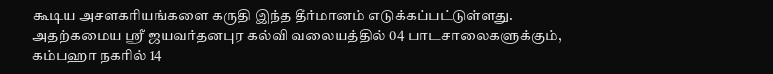கூடிய அசளகரியங்களை கருதி இந்த தீர்மானம் எடுக்கப்பட்டுள்ளது.
அதற்கமைய ஶ்ரீ ஜயவர்தனபுர கல்வி வலையத்தில் 04 பாடசாலைகளுக்கும், கம்பஹா நகரில் 14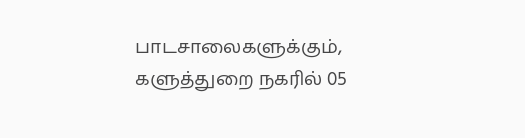பாடசாலைகளுக்கும், களுத்துறை நகரில் 05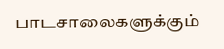பாடசாலைகளுக்கும்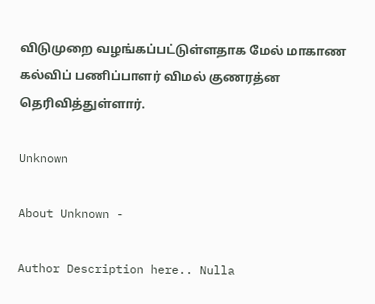விடுமுறை வழங்கப்பட்டுள்ளதாக மேல் மாகாண கல்விப் பணிப்பாளர் விமல் குணரத்ன தெரிவித்துள்ளார்.

Unknown

About Unknown -

Author Description here.. Nulla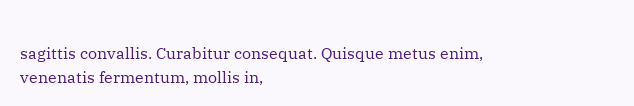sagittis convallis. Curabitur consequat. Quisque metus enim, venenatis fermentum, mollis in,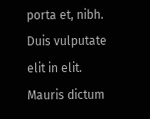porta et, nibh. Duis vulputate elit in elit. Mauris dictum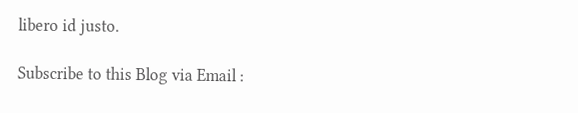libero id justo.

Subscribe to this Blog via Email :